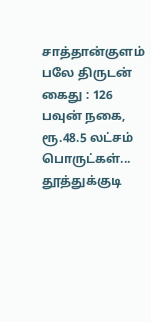சாத்தான்குளம் பலே திருடன் கைது : 126 பவுன் நகை, ரூ.48.5 லட்சம் பொருட்கள்...
தூத்துக்குடி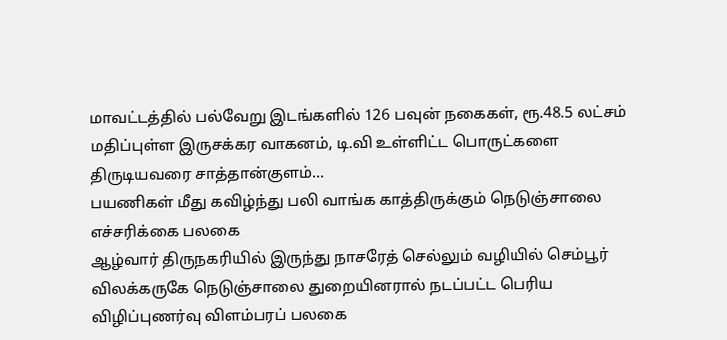மாவட்டத்தில் பல்வேறு இடங்களில் 126 பவுன் நகைகள், ரூ.48.5 லட்சம் மதிப்புள்ள இருசக்கர வாகனம், டி.வி உள்ளிட்ட பொருட்களை திருடியவரை சாத்தான்குளம்...
பயணிகள் மீது கவிழ்ந்து பலி வாங்க காத்திருக்கும் நெடுஞ்சாலை எச்சரிக்கை பலகை
ஆழ்வார் திருநகரியில் இருந்து நாசரேத் செல்லும் வழியில் செம்பூர் விலக்கருகே நெடுஞ்சாலை துறையினரால் நடப்பட்ட பெரிய விழிப்புணர்வு விளம்பரப் பலகை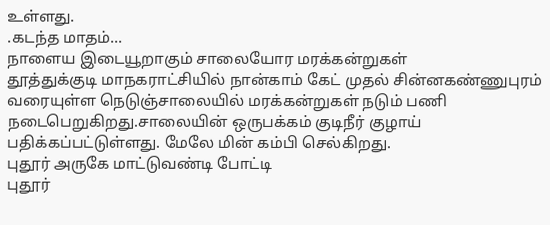உள்ளது.
.கடந்த மாதம்...
நாளைய இடையூறாகும் சாலையோர மரக்கன்றுகள்
தூத்துக்குடி மாநகராட்சியில் நான்காம் கேட் முதல் சின்னகண்ணுபுரம் வரையுள்ள நெடுஞ்சாலையில் மரக்கன்றுகள் நடும் பணி நடைபெறுகிறது.சாலையின் ஒருபக்கம் குடிநீர் குழாய் பதிக்கப்பட்டுள்ளது. மேலே மின் கம்பி செல்கிறது.
புதூர் அருகே மாட்டுவண்டி போட்டி
புதூர்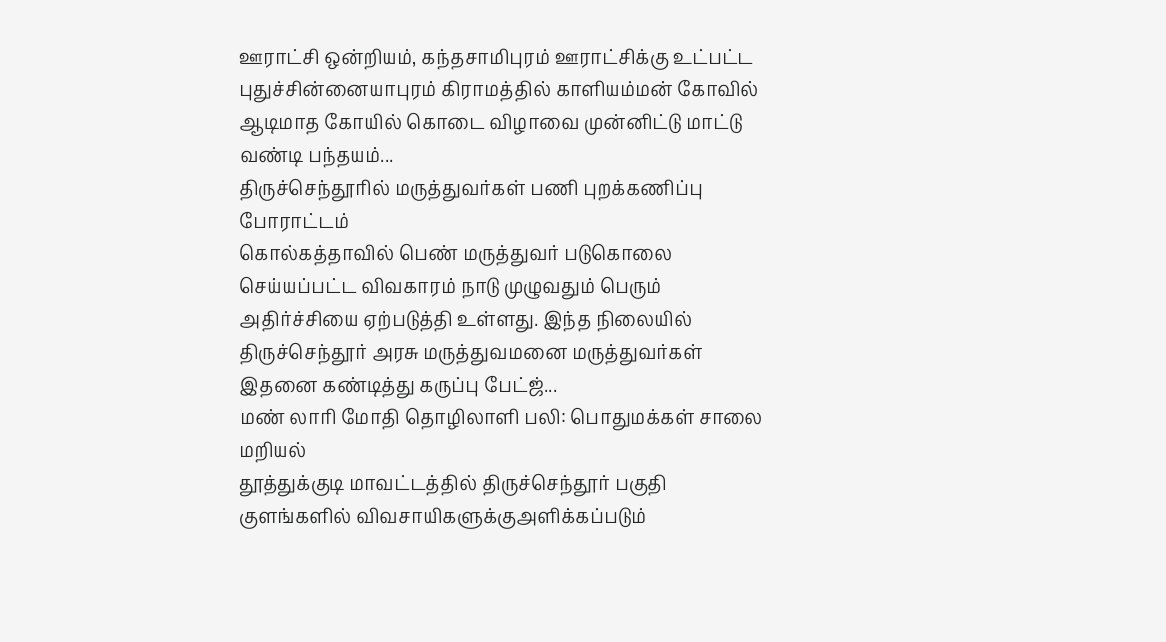ஊராட்சி ஒன்றியம், கந்தசாமிபுரம் ஊராட்சிக்கு உட்பட்ட புதுச்சின்னையாபுரம் கிராமத்தில் காளியம்மன் கோவில் ஆடிமாத கோயில் கொடை விழாவை முன்னிட்டு மாட்டு வண்டி பந்தயம்...
திருச்செந்தூரில் மருத்துவர்கள் பணி புறக்கணிப்பு போராட்டம்
கொல்கத்தாவில் பெண் மருத்துவர் படுகொலை செய்யப்பட்ட விவகாரம் நாடு முழுவதும் பெரும் அதிர்ச்சியை ஏற்படுத்தி உள்ளது. இந்த நிலையில் திருச்செந்தூர் அரசு மருத்துவமனை மருத்துவர்கள் இதனை கண்டித்து கருப்பு பேட்ஜ்...
மண் லாரி மோதி தொழிலாளி பலி: பொதுமக்கள் சாலை மறியல்
தூத்துக்குடி மாவட்டத்தில் திருச்செந்தூர் பகுதி குளங்களில் விவசாயிகளுக்குஅளிக்கப்படும்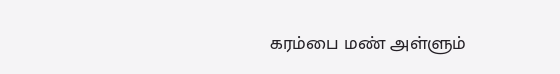கரம்பை மண் அள்ளும்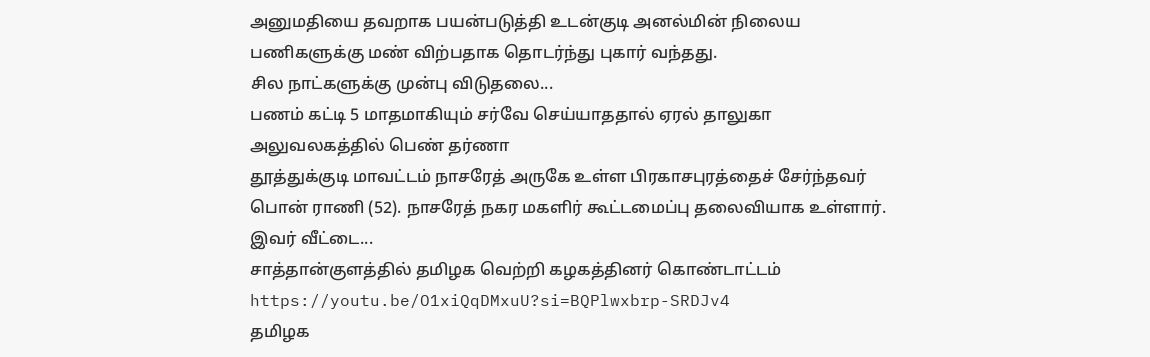அனுமதியை தவறாக பயன்படுத்தி உடன்குடி அனல்மின் நிலைய பணிகளுக்கு மண் விற்பதாக தொடர்ந்து புகார் வந்தது.
சில நாட்களுக்கு முன்பு விடுதலை...
பணம் கட்டி 5 மாதமாகியும் சர்வே செய்யாததால் ஏரல் தாலுகா அலுவலகத்தில் பெண் தர்ணா
தூத்துக்குடி மாவட்டம் நாசரேத் அருகே உள்ள பிரகாசபுரத்தைச் சேர்ந்தவர் பொன் ராணி (52). நாசரேத் நகர மகளிர் கூட்டமைப்பு தலைவியாக உள்ளார்.
இவர் வீட்டை...
சாத்தான்குளத்தில் தமிழக வெற்றி கழகத்தினர் கொண்டாட்டம்
https://youtu.be/O1xiQqDMxuU?si=BQPlwxbrp-SRDJv4
தமிழக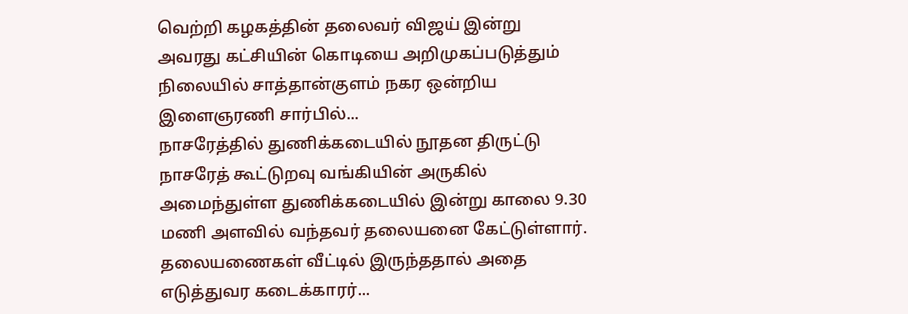வெற்றி கழகத்தின் தலைவர் விஜய் இன்று அவரது கட்சியின் கொடியை அறிமுகப்படுத்தும் நிலையில் சாத்தான்குளம் நகர ஒன்றிய இளைஞரணி சார்பில்...
நாசரேத்தில் துணிக்கடையில் நூதன திருட்டு
நாசரேத் கூட்டுறவு வங்கியின் அருகில் அமைந்துள்ள துணிக்கடையில் இன்று காலை 9.30 மணி அளவில் வந்தவர் தலையனை கேட்டுள்ளார். தலையணைகள் வீட்டில் இருந்ததால் அதை எடுத்துவர கடைக்காரர்...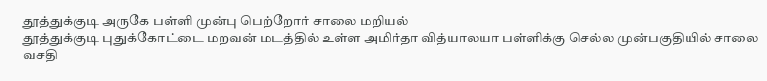தூத்துக்குடி அருகே பள்ளி முன்பு பெற்றோர் சாலை மறியல்
தூத்துக்குடி புதுக்கோட்டை மறவன் மடத்தில் உள்ள அமிர்தா வித்யாலயா பள்ளிக்கு செல்ல முன்பகுதியில் சாலை வசதி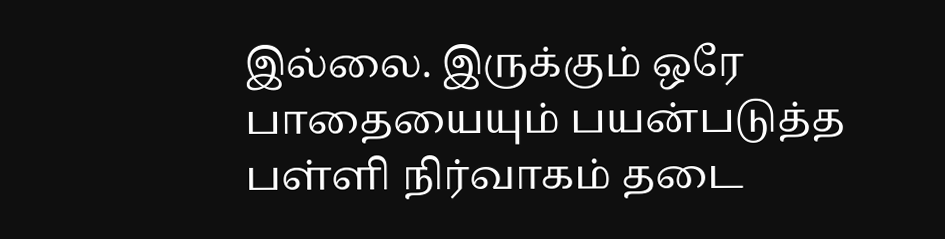இல்லை. இருக்கும் ஒரே பாதையையும் பயன்படுத்த பள்ளி நிர்வாகம் தடை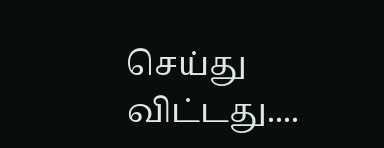செய்து விட்டது....